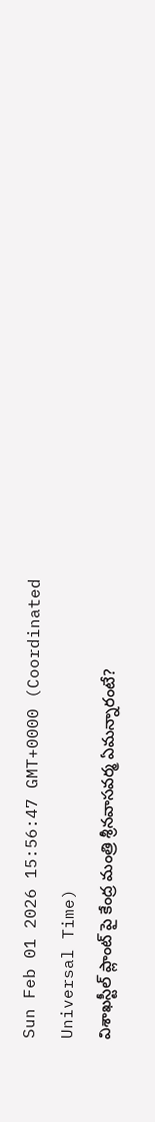Sun Feb 01 2026 15:56:47 GMT+0000 (Coordinated Universal Time)
విశాఖస్టీల్ ప్లాంట్ పై కేంద్ర మంత్రి శ్రీనవాసవర్మ ఏమన్నారంటే?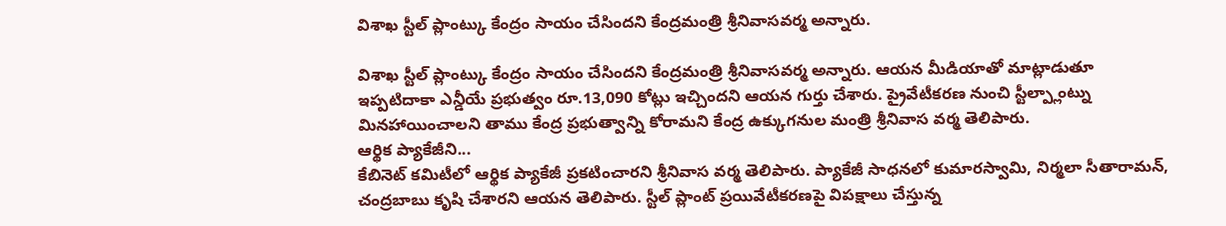విశాఖ స్టీల్ ప్లాంట్కు కేంద్రం సాయం చేసిందని కేంద్రమంత్రి శ్రీనివాసవర్మ అన్నారు.

విశాఖ స్టీల్ ప్లాంట్కు కేంద్రం సాయం చేసిందని కేంద్రమంత్రి శ్రీనివాసవర్మ అన్నారు. ఆయన మీడియాతో మాట్లాడుతూ ఇప్పటిదాకా ఎన్డీయే ప్రభుత్వం రూ.13,090 కోట్లు ఇచ్చిందని ఆయన గుర్తు చేశారు. ప్రైవేటీకరణ నుంచి స్టీల్ప్లాంట్ను మినహాయించాలని తాము కేంద్ర ప్రభుత్వాన్ని కోరామని కేంద్ర ఉక్కుగనుల మంత్రి శ్రీనివాస వర్మ తెలిపారు.
ఆర్థిక ప్యాకేజీని...
కేబినెట్ కమిటీలో ఆర్థిక ప్యాకేజీ ప్రకటించారని శ్రీనివాస వర్మ తెలిపారు. ప్యాకేజీ సాధనలో కుమారస్వామి, నిర్మలా సీతారామన్, చంద్రబాబు కృషి చేశారని ఆయన తెలిపారు. స్టీల్ ప్లాంట్ ప్రయివేటీకరణపై విపక్షాలు చేస్తున్న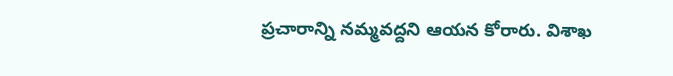ప్రచారాన్ని నమ్మవద్దని ఆయన కోరారు. విశాఖ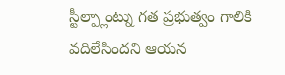స్టీల్ప్లాంట్ను గత ప్రభుత్వం గాలికి వదిలేసిందని ఆయన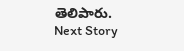తెలిపారు.
Next Story